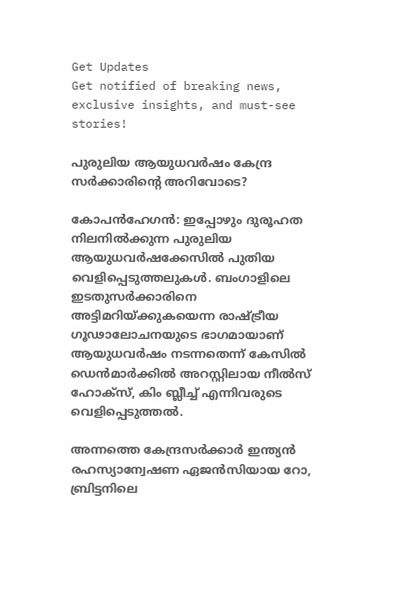Get Updates
Get notified of breaking news, exclusive insights, and must-see stories!

പുരുലിയ ആയുധവര്‍ഷം കേന്ദ്ര സര്‍ക്കാരിന്റെ അറിവോടെ?

കോപന്‍ഹേഗന്‍: ഇപ്പോഴും ദുരൂഹത നിലനില്‍ക്കുന്ന പുരുലിയ ആയുധവര്‍ഷക്കേസില്‍ പുതിയ വെളിപ്പെടുത്തലുകള്‍. ബംഗാളിലെ ഇടതുസര്‍ക്കാരിനെ അട്ടിമറിയ്ക്കുകയെന്ന രാഷ്ട്രീയ ഗൂഢാലോചനയുടെ ഭാഗമായാണ് ആയുധവര്‍ഷം നടന്നതെന്ന് കേസില്‍ ഡെന്‍മാര്‍ക്കില്‍ അറസ്റ്റിലായ നീല്‍സ് ഹോക്‌സ്, കിം ബ്ലീച്ച് എന്നിവരുടെ വെളിപ്പെടുത്തല്‍.

അന്നത്തെ കേന്ദ്രസര്‍ക്കാര്‍ ഇന്ത്യന്‍ രഹസ്യാന്വേഷണ ഏജന്‍സിയായ റോ, ബ്രിട്ടനിലെ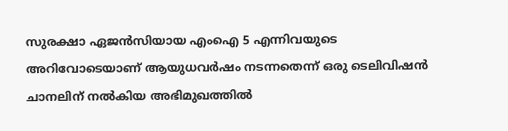സുരക്ഷാ ഏജന്‍സിയായ എംഐ 5 എന്നിവയുടെ അറിവോടെയാണ് ആയുധവര്‍ഷം നടന്നതെന്ന് ഒരു ടെലിവിഷന്‍ ചാനലിന് നല്‍കിയ അഭിമുഖത്തില്‍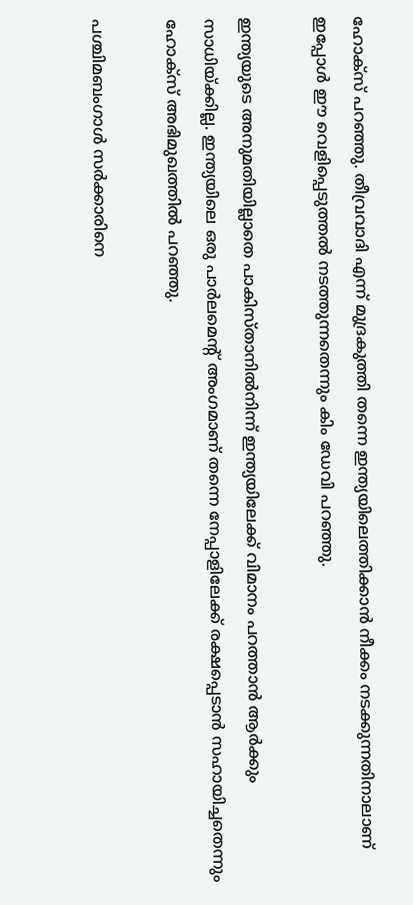ഹോക്‌സ് പറഞ്ഞു. തീവ്രവാദി എന്ന് മുദ്രകുത്തി തന്നെ ഇന്ത്യയിലെത്തിക്കാന്‍ നീക്കം നടക്കുന്നതിനാലാണ് ഇപ്പോള്‍ ഈ വെളിപ്പെടുത്തല്‍ നടത്തുന്നതെന്നും കിം ഡേവി പറഞ്ഞു.

ഇന്ത്യയുടെ അനുമതിയില്ലാതെ പാകിസ്താനില്‍നിന്ന് ഇന്ത്യയിലേക്ക് വിമാനം പറത്താന്‍ ആര്‍ക്കും സാധിയ്ക്കില്ല. ഇന്ത്യയിലെ ഒരു പാര്‍ലമെന്റ് അംഗമാണ് തന്നെ നേപ്പാളിലേക്ക് രക്ഷപ്പെടാന്‍ സഹായിച്ചതെന്നും ഹോക്‌സ് അഭിമുഖത്തില്‍ പറഞ്ഞു.

പശ്ചിമബംഗാള്‍ സര്‍ക്കാരിനെ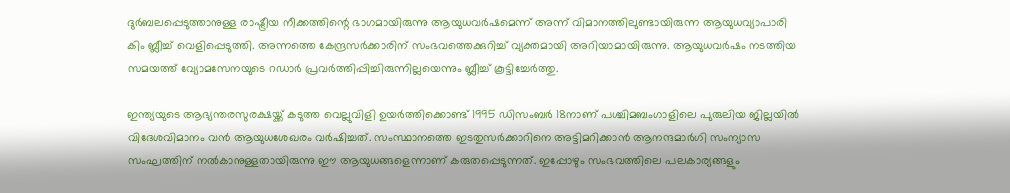ദുര്‍ബലപ്പെടുത്താനുള്ള രാഷ്ട്രീയ നീക്കത്തിന്റെ ഭാഗമായിരുന്നു ആയുധവര്‍ഷമെന്ന് അന്ന് വിമാനത്തിലുണ്ടായിരുന്ന ആയുധവ്യാപാരി കിം ബ്ലീച്ച് വെളിപ്പെടുത്തി. അന്നത്തെ കേന്ദ്രസര്‍ക്കാരിന് സംഭവത്തെക്കുറിച്ച് വ്യക്തമായി അറിയാമായിരുന്നു. ആയുധവര്‍ഷം നടത്തിയ സമയത്ത് വ്യോമസേനയുടെ റഡാര്‍ പ്രവര്‍ത്തിപ്പിച്ചിരുന്നില്ലയെന്നും ബ്ലീച്ച് കൂട്ടിച്ചേര്‍ത്തു.

ഇന്ത്യയുടെ ആഭ്യന്തരസുരക്ഷയ്ക്ക് കടുത്ത വെല്ലുവിളി ഉയര്‍ത്തിക്കൊണ്ട് 1995 ഡിസംബര്‍ 18നാണ് പശ്ചിമബംഗാളിലെ പുരുലിയ ജില്ലയില്‍ വിദേശവിമാനം വന്‍ ആയുധശേഖരം വര്‍ഷിച്ചത്. സംസ്ഥാനത്തെ ഇടതുസര്‍ക്കാറിനെ അട്ടിമറിക്കാന്‍ ആനന്ദമാര്‍ഗി സംന്യാസ സംഘത്തിന് നല്‍കാനുള്ളതായിരുന്നു ഈ ആയുധങ്ങളെന്നാണ് കരുതപ്പെടുന്നത്. ഇപ്പോഴും സംഭവത്തിലെ പലകാര്യങ്ങളും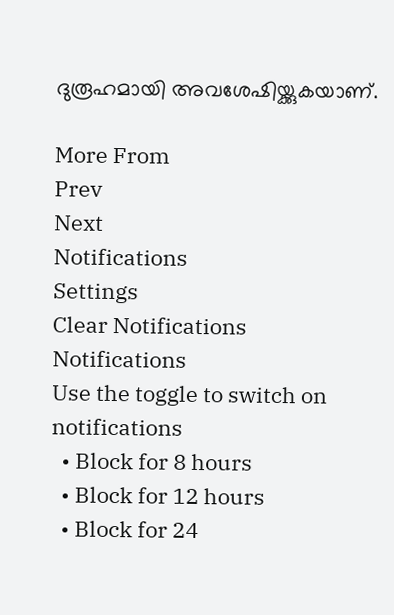ദുരൂഹമായി അവശേഷിയ്ക്കുകയാണ്.

More From
Prev
Next
Notifications
Settings
Clear Notifications
Notifications
Use the toggle to switch on notifications
  • Block for 8 hours
  • Block for 12 hours
  • Block for 24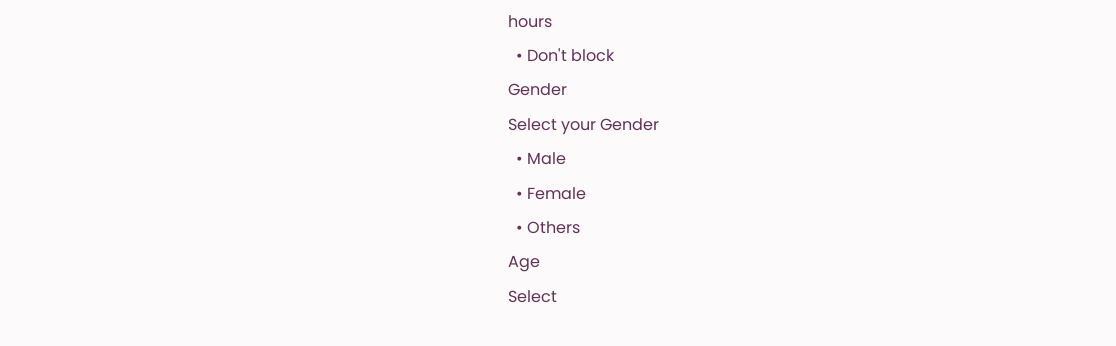hours
  • Don't block
Gender
Select your Gender
  • Male
  • Female
  • Others
Age
Select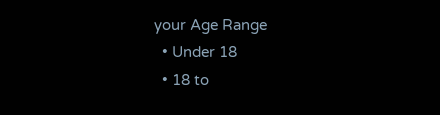your Age Range
  • Under 18
  • 18 to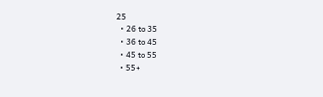25
  • 26 to 35
  • 36 to 45
  • 45 to 55
  • 55+